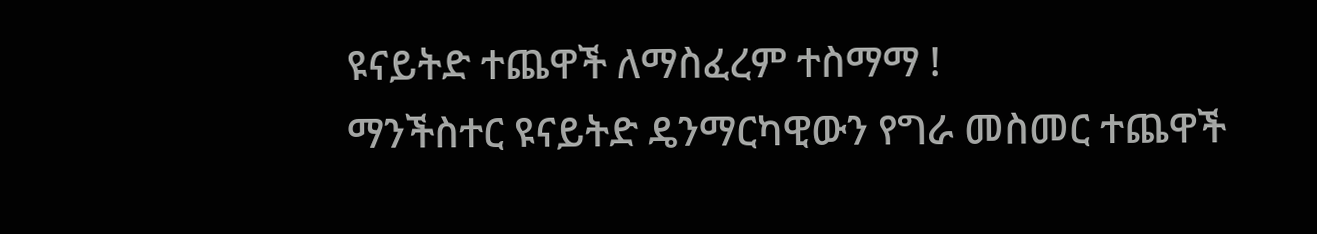ዩናይትድ ተጨዋች ለማስፈረም ተስማማ !
ማንችስተር ዩናይትድ ዴንማርካዊውን የግራ መስመር ተጨዋች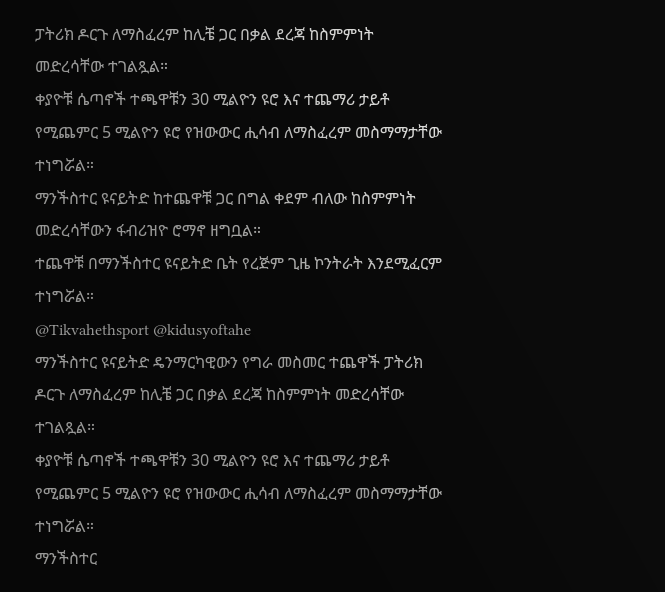ፓትሪክ ዶርጉ ለማስፈረም ከሊቼ ጋር በቃል ደረጃ ከስምምነት መድረሳቸው ተገልጿል።
ቀያዮቹ ሴጣኖች ተጫዋቹን 30 ሚልዮን ዩሮ እና ተጨማሪ ታይቶ የሚጨምር 5 ሚልዮን ዩሮ የዝውውር ሒሳብ ለማስፈረም መስማማታቸው ተነግሯል።
ማንችስተር ዩናይትድ ከተጨዋቹ ጋር በግል ቀደም ብለው ከስምምነት መድረሳቸውን ፋብሪዝዮ ሮማኖ ዘግቧል።
ተጨዋቹ በማንችስተር ዩናይትድ ቤት የረጅም ጊዜ ኮንትራት እንደሚፈርም ተነግሯል።
@Tikvahethsport @kidusyoftahe
ማንችስተር ዩናይትድ ዴንማርካዊውን የግራ መስመር ተጨዋች ፓትሪክ ዶርጉ ለማስፈረም ከሊቼ ጋር በቃል ደረጃ ከስምምነት መድረሳቸው ተገልጿል።
ቀያዮቹ ሴጣኖች ተጫዋቹን 30 ሚልዮን ዩሮ እና ተጨማሪ ታይቶ የሚጨምር 5 ሚልዮን ዩሮ የዝውውር ሒሳብ ለማስፈረም መስማማታቸው ተነግሯል።
ማንችስተር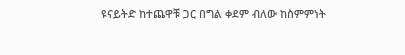ዩናይትድ ከተጨዋቹ ጋር በግል ቀደም ብለው ከስምምነት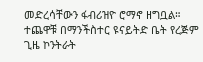መድረሳቸውን ፋብሪዝዮ ሮማኖ ዘግቧል።
ተጨዋቹ በማንችስተር ዩናይትድ ቤት የረጅም ጊዜ ኮንትራት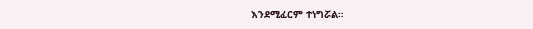እንደሚፈርም ተነግሯል።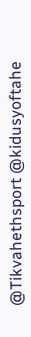@Tikvahethsport @kidusyoftahe